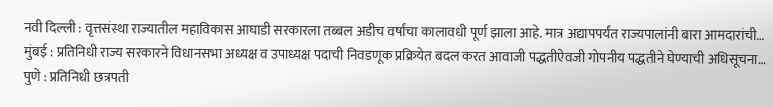नवी दिल्ली : वृत्तसंस्था राज्यातील महाविकास आघाडी सरकारला तब्बल अडीच वर्षांचा कालावधी पूर्ण झाला आहे. मात्र अद्यापपर्यंत राज्यपालांनी बारा आमदारांची…
मुंबई : प्रतिनिधी राज्य सरकारने विधानसभा अध्यक्ष व उपाध्यक्ष पदाची निवडणूक प्रक्रियेत बदल करत आवाजी पद्धतीऐवजी गोपनीय पद्धतीने घेण्याची अधिसूचना…
पुणे : प्रतिनिधी छत्रपती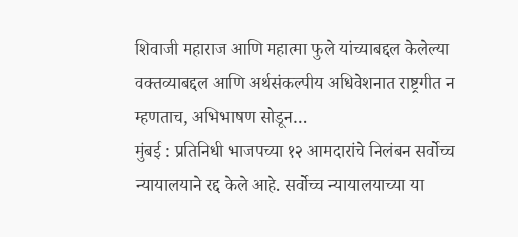शिवाजी महाराज आणि महात्मा फुले यांच्याबद्दल केलेल्या वक्तव्याबद्दल आणि अर्थसंकल्पीय अधिवेशनात राष्ट्रगीत न म्हणताच, अभिभाषण सोडून…
मुंबई : प्रतिनिधी भाजपच्या १२ आमदारांचे निलंबन सर्वोच्च न्यायालयाने रद्द केले आहे. सर्वोच्च न्यायालयाच्या या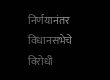निर्णयानंतर विधानसभेचे विरोधी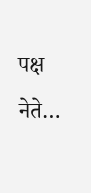पक्ष नेते…